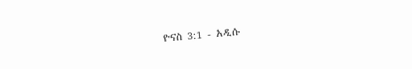ዮናስ 3:1 - አዲሱ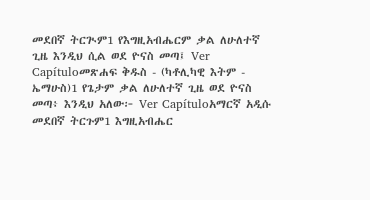መደበኛ ትርጒም1 የእግዚአብሔርም ቃል ለሁለተኛ ጊዜ እንዲህ ሲል ወደ ዮናስ መጣ፤ Ver Capítuloመጽሐፍ ቅዱስ - (ካቶሊካዊ እትም - ኤማሁስ)1 የጌታም ቃል ለሁለተኛ ጊዜ ወደ ዮናስ መጣ፥ እንዲህ አለው፦ Ver Capítuloአማርኛ አዲሱ መደበኛ ትርጉም1 እግዚአብሔር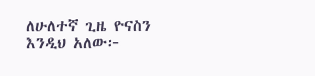ለሁለተኛ ጊዜ ዮናስን እንዲህ አለው፦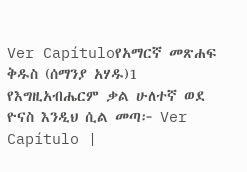Ver Capítuloየአማርኛ መጽሐፍ ቅዱስ (ሰማንያ አሃዱ)1 የእግዚአብሔርም ቃል ሁለተኛ ወደ ዮናስ እንዲህ ሲል መጣ፦ Ver Capítulo |